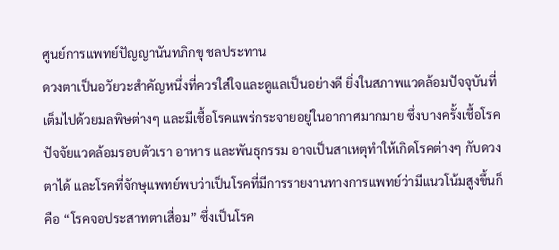ศูนย์การแพทย์ปัญญานันทภิกขุ ชลประทาน
ดวงตาเป็นอวัยวะสำคัญหนึ่งที่ควรใส่ใจและดูแลเป็นอย่างดี ยิ่งในสภาพแวดล้อมปัจจุบันที่เต็มไปด้วยมลพิษต่างๆ และมีเชื้อโรคแพร่กระจายอยู่ในอากาศมากมาย ซึ่งบางครั้งเชื้อโรค ปัจจัยแวดล้อมรอบตัวเรา อาหาร และพันธุกรรม อาจเป็นสาเหตุทำให้เกิดโรคต่างๆ กับดวงตาได้ และโรคที่จักษุแพทย์พบว่าเป็นโรคที่มีการรายงานทางการแพทย์ว่ามีแนวโน้มสูงขึ้นก็คือ “โรคจอประสาทตาเสื่อม” ซึ่งเป็นโรค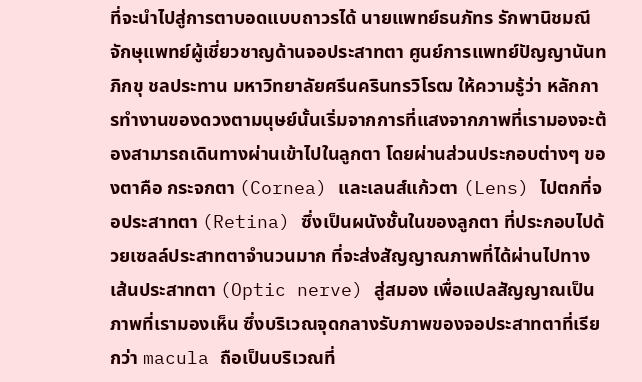ที่จะนำไปสู่การตาบอดแบบถาวรได้ นายแพทย์ธนภัทร รักพานิชมณี จักษุแพทย์ผู้เชี่ยวชาญด้านจอประสาทตา ศูนย์การแพทย์ปัญญานันทภิกขุ ชลประทาน มหาวิทยาลัยศรีนครินทรวิโรฒ ให้ความรู้ว่า หลักการทำงานของดวงตามนุษย์นั้นเริ่มจากการที่แสงจากภาพที่เรามองจะต้องสามารถเดินทางผ่านเข้าไปในลูกตา โดยผ่านส่วนประกอบต่างๆ ของตาคือ กระจกตา (Cornea) และเลนส์แก้วตา (Lens) ไปตกที่จอประสาทตา (Retina) ซึ่งเป็นผนังชั้นในของลูกตา ที่ประกอบไปด้วยเซลล์ประสาทตาจำนวนมาก ที่จะส่งสัญญาณภาพที่ได้ผ่านไปทางเส้นประสาทตา (Optic nerve) สู่สมอง เพื่อแปลสัญญาณเป็นภาพที่เรามองเห็น ซึ่งบริเวณจุดกลางรับภาพของจอประสาทตาที่เรียกว่า macula ถือเป็นบริเวณที่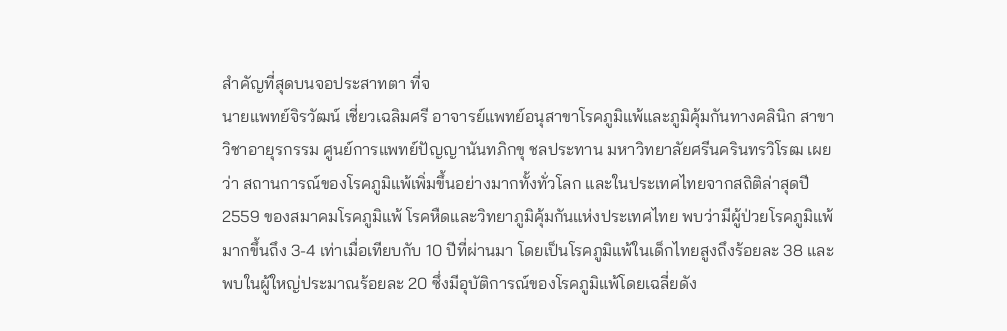สำคัญที่สุดบนจอประสาทตา ที่จ
นายแพทย์จิรวัฒน์ เชี่ยวเฉลิมศรี อาจารย์แพทย์อนุสาขาโรคภูมิแพ้และภูมิคุ้มกันทางคลินิก สาขาวิชาอายุรกรรม ศูนย์การแพทย์ปัญญานันทภิกขุ ชลประทาน มหาวิทยาลัยศรีนครินทรวิโรฒ เผยว่า สถานการณ์ของโรคภูมิแพ้เพิ่มขึ้นอย่างมากทั้งทั่วโลก และในประเทศไทยจากสถิติล่าสุดปี 2559 ของสมาคมโรคภูมิแพ้ โรคหืดและวิทยาภูมิคุ้มกันแห่งประเทศไทย พบว่ามีผู้ป่วยโรคภูมิแพ้มากขึ้นถึง 3-4 เท่าเมื่อเทียบกับ 10 ปีที่ผ่านมา โดยเป็นโรคภูมิแพ้ในเด็กไทยสูงถึงร้อยละ 38 และพบในผู้ใหญ่ประมาณร้อยละ 20 ซึ่งมีอุบัติการณ์ของโรคภูมิแพ้โดยเฉลี่ยดัง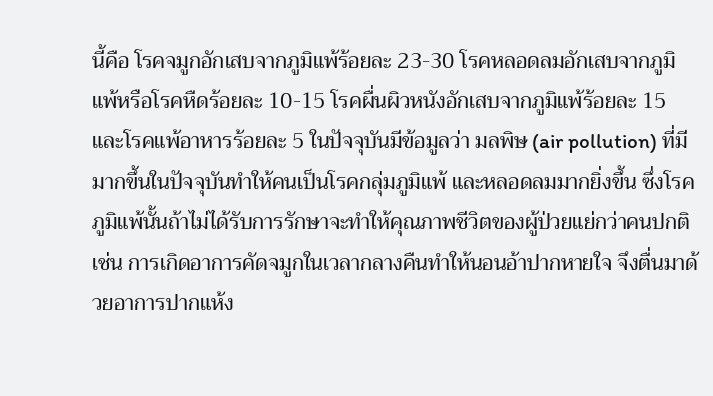นี้คือ โรคจมูกอักเสบจากภูมิแพ้ร้อยละ 23-30 โรคหลอดลมอักเสบจากภูมิแพ้หรือโรคหืดร้อยละ 10-15 โรคผื่นผิวหนังอักเสบจากภูมิแพ้ร้อยละ 15 และโรคแพ้อาหารร้อยละ 5 ในปัจจุบันมีข้อมูลว่า มลพิษ (air pollution) ที่มีมากขึ้นในปัจจุบันทำให้คนเป็นโรคกลุ่มภูมิแพ้ และหลอดลมมากยิ่งขึ้น ซึ่งโรคภูมิแพ้นั้นถ้าไม่ได้รับการรักษาจะทำให้คุณภาพชีวิตของผู้ป่วยแย่กว่าคนปกติ เช่น การเกิดอาการคัดจมูกในเวลากลางคืนทำให้นอนอ้าปากหายใจ จึงตื่นมาด้วยอาการปากแห้ง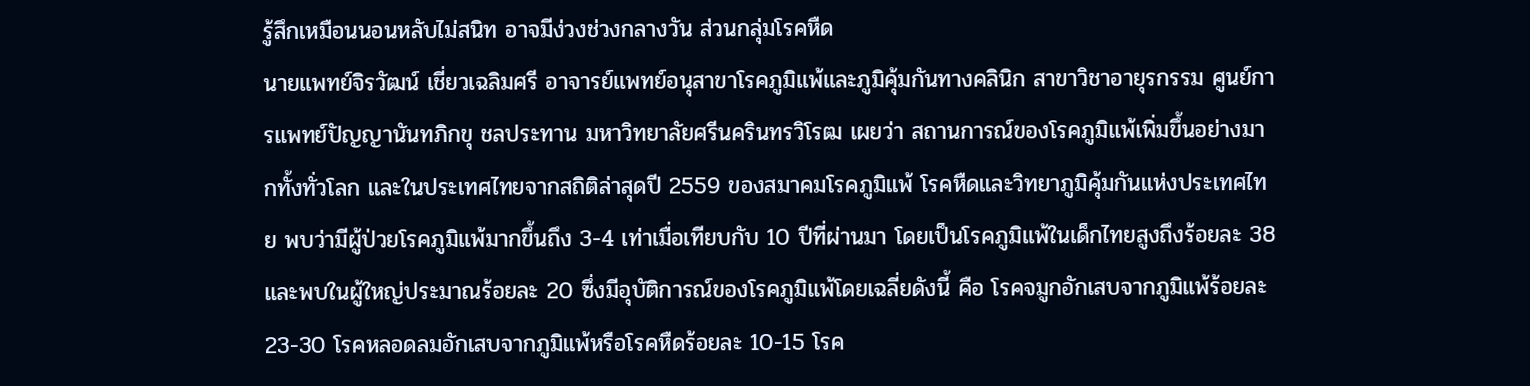รู้สึกเหมือนนอนหลับไม่สนิท อาจมีง่วงช่วงกลางวัน ส่วนกลุ่มโรคหืด
นายแพทย์จิรวัฒน์ เชี่ยวเฉลิมศรี อาจารย์แพทย์อนุสาขาโรคภูมิแพ้และภูมิคุ้มกันทางคลินิก สาขาวิชาอายุรกรรม ศูนย์การแพทย์ปัญญานันทภิกขุ ชลประทาน มหาวิทยาลัยศรีนครินทรวิโรฒ เผยว่า สถานการณ์ของโรคภูมิแพ้เพิ่มขึ้นอย่างมากทั้งทั่วโลก และในประเทศไทยจากสถิติล่าสุดปี 2559 ของสมาคมโรคภูมิแพ้ โรคหืดและวิทยาภูมิคุ้มกันแห่งประเทศไทย พบว่ามีผู้ป่วยโรคภูมิแพ้มากขึ้นถึง 3-4 เท่าเมื่อเทียบกับ 10 ปีที่ผ่านมา โดยเป็นโรคภูมิแพ้ในเด็กไทยสูงถึงร้อยละ 38 และพบในผู้ใหญ่ประมาณร้อยละ 20 ซึ่งมีอุบัติการณ์ของโรคภูมิแพ้โดยเฉลี่ยดังนี้ คือ โรคจมูกอักเสบจากภูมิแพ้ร้อยละ 23-30 โรคหลอดลมอักเสบจากภูมิแพ้หรือโรคหืดร้อยละ 10-15 โรค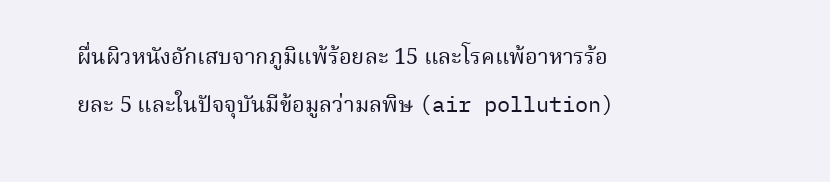ผื่นผิวหนังอักเสบจากภูมิแพ้ร้อยละ 15 และโรคแพ้อาหารร้อยละ 5 และในปัจจุบันมีข้อมูลว่ามลพิษ (air pollution)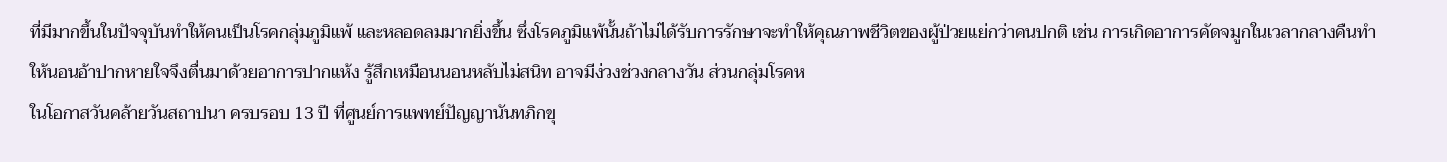ที่มีมากขึ้นในปัจจุบันทำให้คนเป็นโรคกลุ่มภูมิแพ้ และหลอดลมมากยิ่งขึ้น ซึ่งโรคภูมิแพ้นั้นถ้าไม่ได้รับการรักษาจะทำให้คุณภาพชีวิตของผู้ป่วยแย่กว่าคนปกติ เช่น การเกิดอาการคัดจมูกในเวลากลางคืนทำให้นอนอ้าปากหายใจจึงตื่นมาด้วยอาการปากแห้ง รู้สึกเหมือนนอนหลับไม่สนิท อาจมีง่วงช่วงกลางวัน ส่วนกลุ่มโรคห
ในโอกาสวันคล้ายวันสถาปนา ครบรอบ 13 ปี ที่ศูนย์การแพทย์ปัญญานันทภิกขุ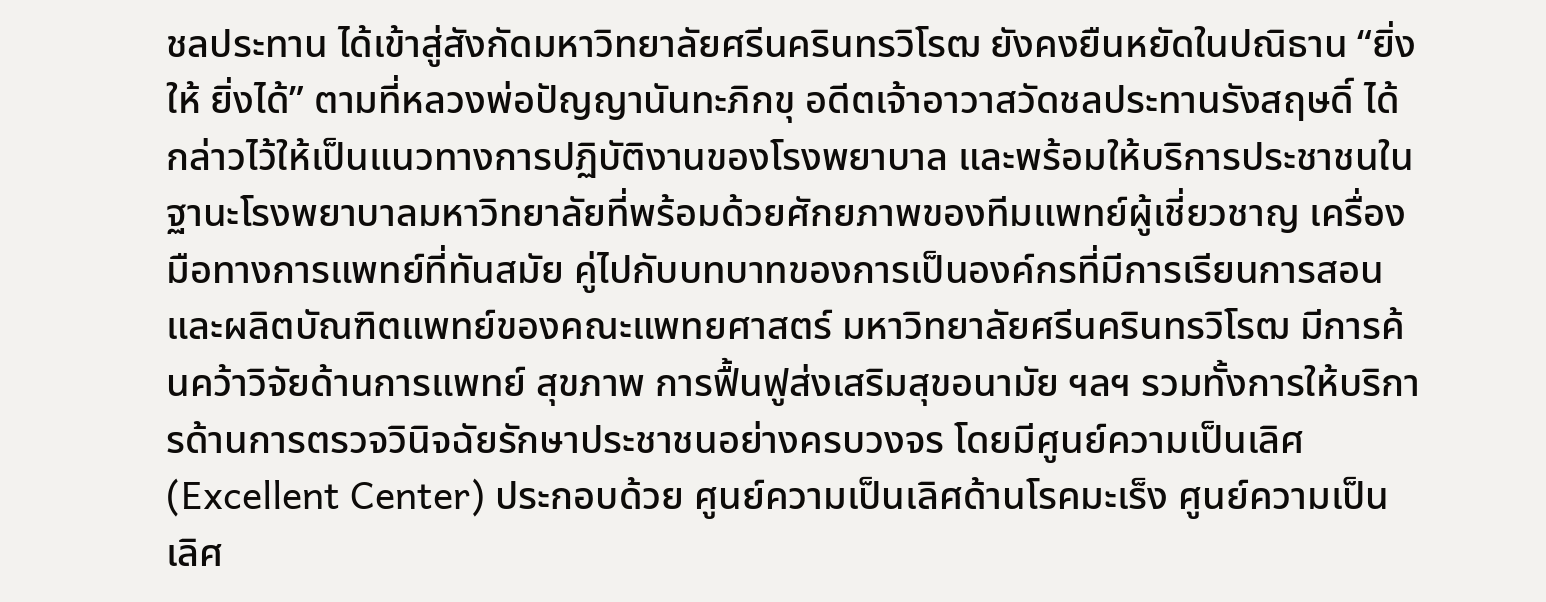ชลประทาน ได้เข้าสู่สังกัดมหาวิทยาลัยศรีนครินทรวิโรฒ ยังคงยืนหยัดในปณิธาน “ยิ่งให้ ยิ่งได้” ตามที่หลวงพ่อปัญญานันทะภิกขุ อดีตเจ้าอาวาสวัดชลประทานรังสฤษดิ์ ได้กล่าวไว้ให้เป็นแนวทางการปฏิบัติงานของโรงพยาบาล และพร้อมให้บริการประชาชนในฐานะโรงพยาบาลมหาวิทยาลัยที่พร้อมด้วยศักยภาพของทีมแพทย์ผู้เชี่ยวชาญ เครื่องมือทางการแพทย์ที่ทันสมัย คู่ไปกับบทบาทของการเป็นองค์กรที่มีการเรียนการสอนและผลิตบัณฑิตแพทย์ของคณะแพทยศาสตร์ มหาวิทยาลัยศรีนครินทรวิโรฒ มีการค้นคว้าวิจัยด้านการแพทย์ สุขภาพ การฟื้นฟูส่งเสริมสุขอนามัย ฯลฯ รวมทั้งการให้บริการด้านการตรวจวินิจฉัยรักษาประชาชนอย่างครบวงจร โดยมีศูนย์ความเป็นเลิศ (Excellent Center) ประกอบด้วย ศูนย์ความเป็นเลิศด้านโรคมะเร็ง ศูนย์ความเป็นเลิศ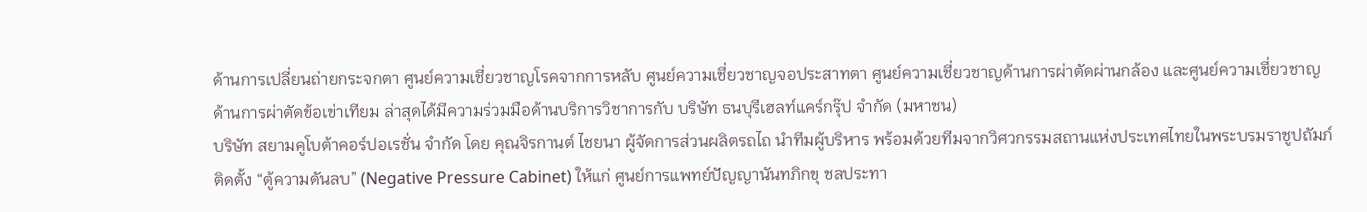ด้านการเปลี่ยนถ่ายกระจกตา ศูนย์ความเชี่ยวชาญโรคจากการหลับ ศูนย์ความเชี่ยวชาญจอประสาทตา ศูนย์ความเชี่ยวชาญด้านการผ่าตัดผ่านกล้อง และศูนย์ความเชี่ยวชาญด้านการผ่าตัดข้อเข่าเทียม ล่าสุดได้มีความร่วมมือด้านบริการวิชาการกับ บริษัท ธนบุรีเฮลท์แคร์กรุ๊ป จำกัด (มหาชน)
บริษัท สยามคูโบต้าคอร์ปอเรชั่น จำกัด โดย คุณจิรกานต์ ไชยนา ผู้จัดการส่วนผลิตรถไถ นำทีมผู้บริหาร พร้อมด้วยทีมจากวิศวกรรมสถานแห่งประเทศไทยในพระบรมราชูปถัมภ์ ติดตั้ง “ตู้ความดันลบ” (Negative Pressure Cabinet) ให้แก่ ศูนย์การแพทย์ปัญญานันทภิกขุ ชลประทา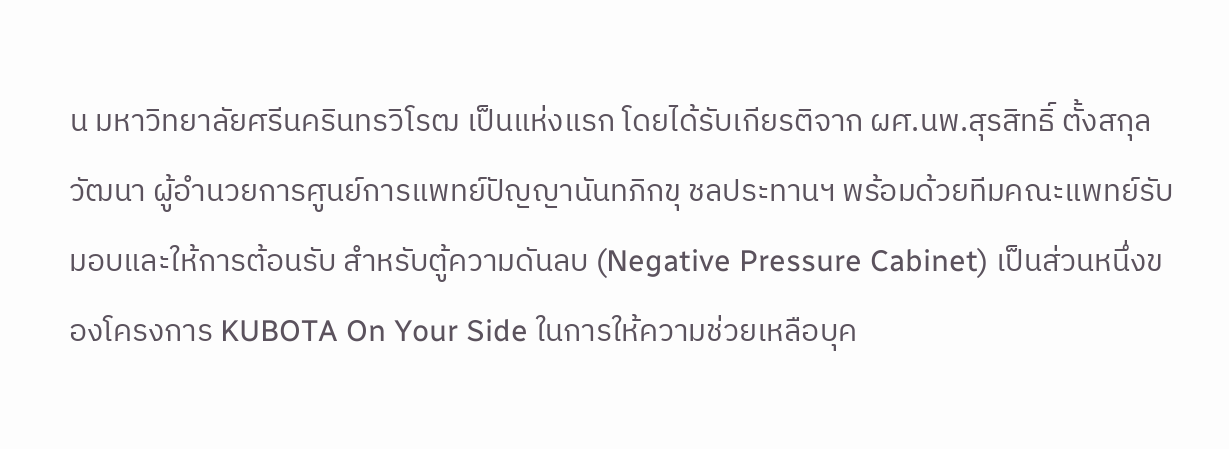น มหาวิทยาลัยศรีนครินทรวิโรฒ เป็นแห่งแรก โดยได้รับเกียรติจาก ผศ.นพ.สุรสิทธิ์ ตั้งสกุลวัฒนา ผู้อำนวยการศูนย์การแพทย์ปัญญานันทภิกขุ ชลประทานฯ พร้อมด้วยทีมคณะแพทย์รับมอบและให้การต้อนรับ สำหรับตู้ความดันลบ (Negative Pressure Cabinet) เป็นส่วนหนึ่งของโครงการ KUBOTA On Your Side ในการให้ความช่วยเหลือบุค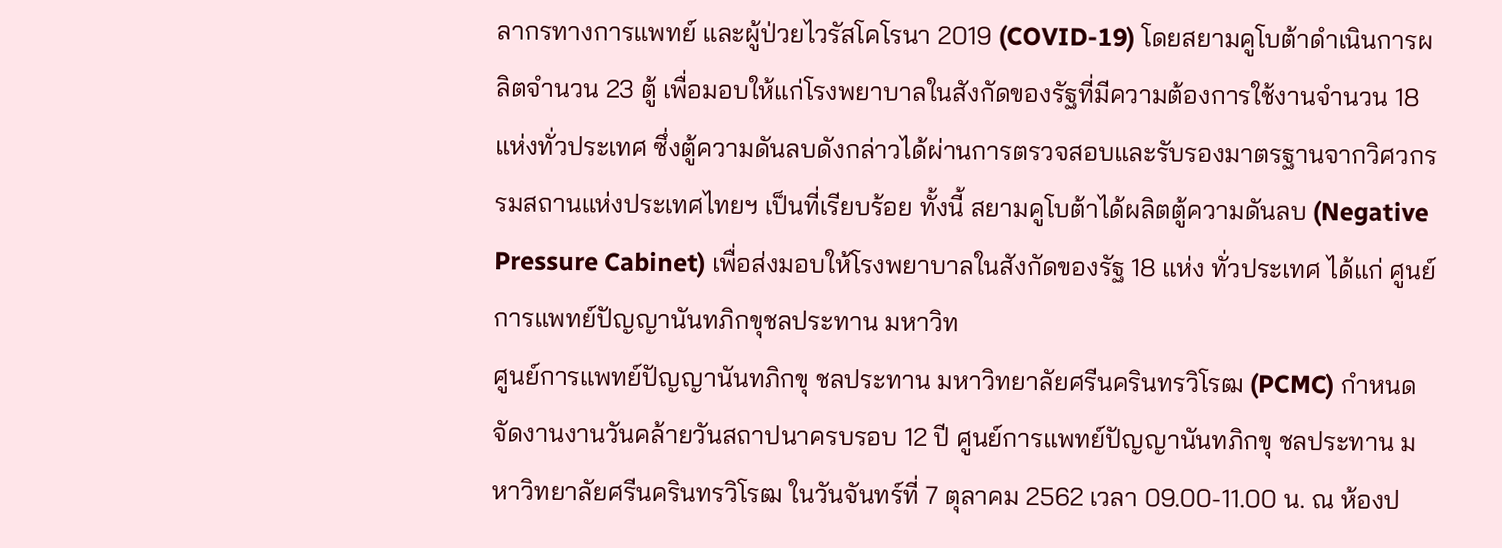ลากรทางการแพทย์ และผู้ป่วยไวรัสโคโรนา 2019 (COVID-19) โดยสยามคูโบต้าดำเนินการผลิตจำนวน 23 ตู้ เพื่อมอบให้แก่โรงพยาบาลในสังกัดของรัฐที่มีความต้องการใช้งานจำนวน 18 แห่งทั่วประเทศ ซึ่งตู้ความดันลบดังกล่าวได้ผ่านการตรวจสอบและรับรองมาตรฐานจากวิศวกรรมสถานแห่งประเทศไทยฯ เป็นที่เรียบร้อย ทั้งนี้ สยามคูโบต้าได้ผลิตตู้ความดันลบ (Negative Pressure Cabinet) เพื่อส่งมอบให้โรงพยาบาลในสังกัดของรัฐ 18 แห่ง ทั่วประเทศ ได้แก่ ศูนย์การแพทย์ปัญญานันทภิกขุชลประทาน มหาวิท
ศูนย์การแพทย์ปัญญานันทภิกขุ ชลประทาน มหาวิทยาลัยศรีนครินทรวิโรฒ (PCMC) กำหนดจัดงานงานวันคล้ายวันสถาปนาครบรอบ 12 ปี ศูนย์การแพทย์ปัญญานันทภิกขุ ชลประทาน มหาวิทยาลัยศรีนครินทรวิโรฒ ในวันจันทร์ที่ 7 ตุลาคม 2562 เวลา 09.00-11.00 น. ณ ห้องป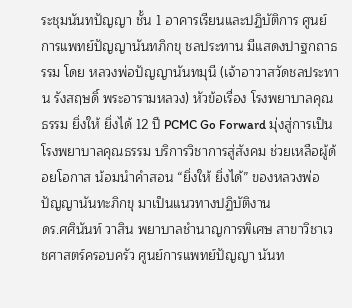ระชุมนันทปัญญา ชั้น 1 อาคารเรียนและปฏิบัติการ ศูนย์การแพทย์ปัญญานันทภิกขุ ชลประทาน มีแสดงปาฐกถาธรรม โดย หลวงพ่อปัญญานันทมุนี (เจ้าอาวาสวัดชลประทาน รังสฤษดิ์ พระอารามหลวง) หัวข้อเรื่อง โรงพยาบาลคุณธรรม ยิ่งให้ ยิ่งได้ 12 ปี PCMC Go Forward มุ่งสู่การเป็นโรงพยาบาลคุณธรรม บริการวิชาการสู่สังคม ช่วยเหลือผู้ด้อยโอกาส น้อมนำคำสอน “ยิ่งให้ ยิ่งได้” ของหลวงพ่อปัญญานันทะภิกขุ มาเป็นแนวทางปฏิบัติงาน
ดร.ศศินันท์ วาสิน พยาบาลชำนาญการพิเศษ สาขาวิชาเวชศาสตร์ครอบครัว ศูนย์การแพทย์ปัญญา นันท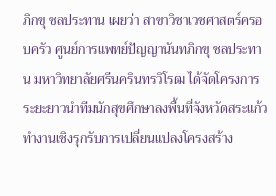ภิกขุ ชลประทาน เผยว่า สาขาวิชาเวชศาสตร์ครอบครัว ศูนย์การแพทย์ปัญญานันทภิกขุ ชลประทาน มหาวิทยาลัยศรีนครินทรวิโรฒ ได้จัดโครงการระยะยาวนำทีมนักสุขศึกษาลงพื้นที่จังหวัดสระแก้ว ทำงานเชิงรุกรับการเปลี่ยนแปลงโครงสร้าง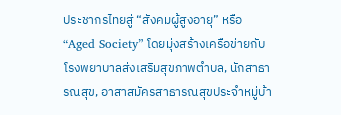ประชากรไทยสู่ “สังคมผู้สูงอายุ” หรือ “Aged Society” โดยมุ่งสร้างเครือข่ายกับโรงพยาบาลส่งเสริมสุขภาพตำบล, นักสาธารณสุข, อาสาสมัครสาธารณสุขประจำหมู่บ้า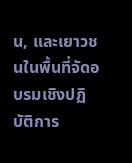น, และเยาวชนในพื้นที่จัดอบรมเชิงปฏิบัติการ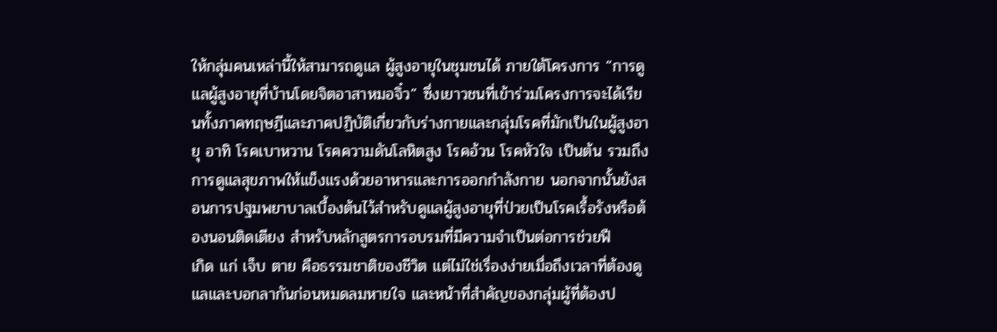ให้กลุ่มคนเหล่านี้ให้สามารถดูแล ผู้สูงอายุในชุมชนได้ ภายใต้โครงการ “การดูแลผู้สูงอายุที่บ้านโดยจิตอาสาหมอจิ๋ว” ซึ่งเยาวชนที่เข้าร่วมโครงการจะได้เรียนทั้งภาคทฤษฎีและภาคปฏิบัติเกี่ยวกับร่างกายและกลุ่มโรคที่มักเป็นในผู้สูงอายุ อาทิ โรคเบาหวาน โรคความดันโลหิตสูง โรคอ้วน โรคหัวใจ เป็นต้น รวมถึงการดูแลสุขภาพให้แข็งแรงด้วยอาหารและการออกกำลังกาย นอกจากนั้นยังสอนการปฐมพยาบาลเบื้องต้นไว้สำหรับดูแลผู้สูงอายุที่ป่วยเป็นโรคเรื้อรังหรือต้องนอนติดเตียง สำหรับหลักสูตรการอบรมที่มีความจำเป็นต่อการช่วยฟื
เกิด แก่ เจ็บ ตาย คือธรรมชาติของชีวิต แต่ไม่ใช่เรื่องง่ายเมื่อถึงเวลาที่ต้องดูแลและบอกลากันก่อนหมดลมหายใจ และหน้าที่สำคัญของกลุ่มผู้ที่ต้องป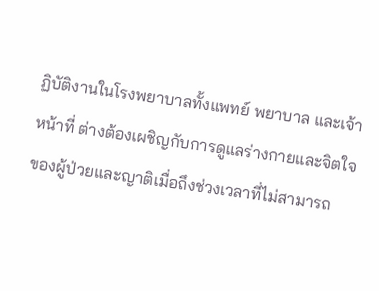ฏิบัติงานในโรงพยาบาลทั้งแพทย์ พยาบาล และเจ้าหน้าที่ ต่างต้องเผชิญกับการดูแลร่างกายและจิตใจของผู้ป่วยและญาติเมื่อถึงช่วงเวลาที่ไม่สามารถ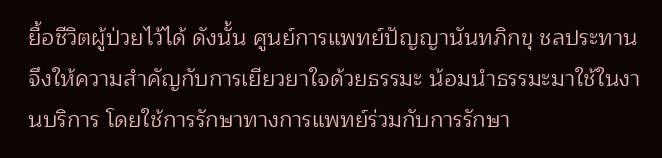ยื้อชีวิตผู้ป่วยไว้ได้ ดังนั้น ศูนย์การแพทย์ปัญญานันทภิกขุ ชลประทาน จึงให้ความสำคัญกับการเยียวยาใจด้วยธรรมะ น้อมนำธรรมะมาใช้ในงานบริการ โดยใช้การรักษาทางการแพทย์ร่วมกับการรักษา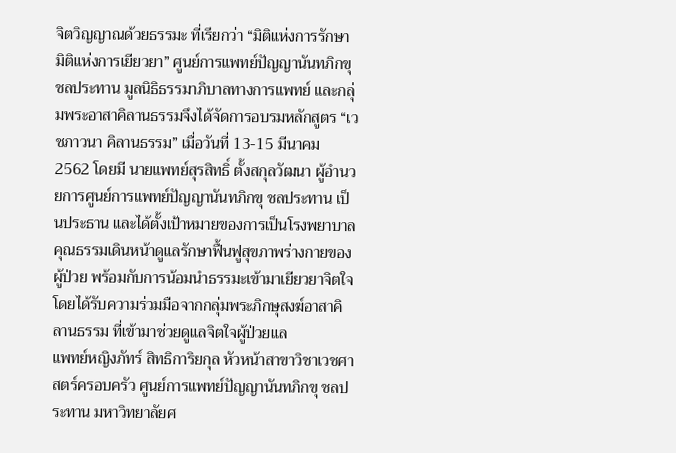จิตวิญญาณด้วยธรรมะ ที่เรียกว่า “มิติแห่งการรักษา มิติแห่งการเยียวยา” ศูนย์การแพทย์ปัญญานันทภิกขุ ชลประทาน มูลนิธิธรรมาภิบาลทางการแพทย์ และกลุ่มพระอาสาคิลานธรรมจึงได้จัดการอบรมหลักสูตร “เวชภาวนา คิลานธรรม” เมื่อวันที่ 13-15 มีนาคม 2562 โดยมี นายแพทย์สุรสิทธิ์ ตั้งสกุลวัฒนา ผู้อำนวยการศูนย์การแพทย์ปัญญานันทภิกขุ ชลประทาน เป็นประธาน และได้ตั้งเป้าหมายของการเป็นโรงพยาบาลคุณธรรมเดินหน้าดูแลรักษาฟื้นฟูสุขภาพร่างกายของผู้ป่วย พร้อมกับการน้อมนำธรรมะเข้ามาเยียวยาจิตใจ โดยได้รับความร่วมมือจากกลุ่มพระภิกษุสงฆ์อาสาคิลานธรรม ที่เข้ามาช่วยดูแลจิตใจผู้ป่วยแล
แพทย์หญิงภัทร์ สิทธิการิยกุล หัวหน้าสาขาวิชาเวชศาสตร์ครอบครัว ศูนย์การแพทย์ปัญญานันทภิกขุ ชลประทาน มหาวิทยาลัยศ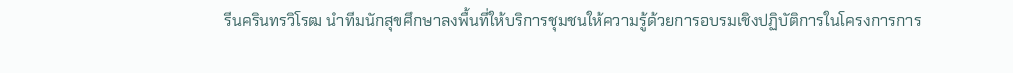รีนครินทรวิโรฒ นำทีมนักสุขศึกษาลงพื้นที่ให้บริการชุมชนให้ความรู้ด้วยการอบรมเชิงปฏิบัติการในโครงการการ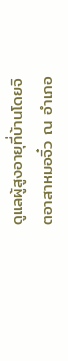ดูแลผู้สูงอายุที่บ้านโดยจิตอาสาหมอจิ๋ว ณ อำเภอ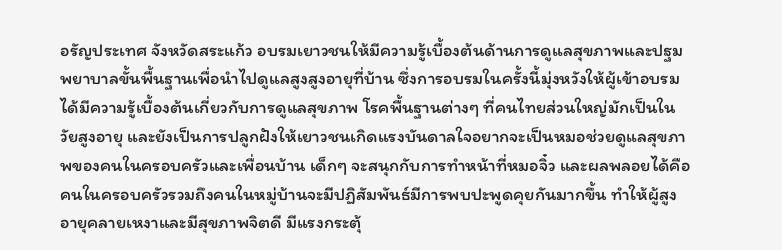อรัญประเทศ จังหวัดสระแก้ว อบรมเยาวชนให้มีความรู้เบื้องต้นด้านการดูแลสุขภาพและปฐมพยาบาลขั้นพื้นฐานเพื่อนำไปดูแลสูงสูงอายุที่บ้าน ซึ่งการอบรมในครั้งนี้มุ่งหวังให้ผู้เข้าอบรมได้มีความรู้เบื้องต้นเกี่ยวกับการดูแลสุขภาพ โรคพื้นฐานต่างๆ ที่คนไทยส่วนใหญ่มักเป็นในวัยสูงอายุ และยังเป็นการปลูกฝังให้เยาวชนเกิดแรงบันดาลใจอยากจะเป็นหมอช่วยดูแลสุขภาพของคนในครอบครัวและเพื่อนบ้าน เด็กๆ จะสนุกกับการทำหน้าที่หมอจิ๋ว และผลพลอยได้คือคนในครอบครัวรวมถึงคนในหมู่บ้านจะมีปฏิสัมพันธ์มีการพบปะพูดคุยกันมากขึ้น ทำให้ผู้สูงอายุคลายเหงาและมีสุขภาพจิตดี มีแรงกระตุ้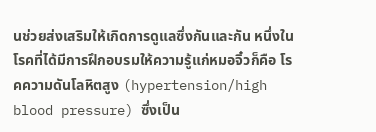นช่วยส่งเสริมให้เกิดการดูแลซึ่งกันและกัน หนึ่งในโรคที่ได้มีการฝึกอบรมให้ความรู้แก่หมอจิ๋วก็คือ โรคความดันโลหิตสูง (hypertension/high blood pressure) ซึ่งเป็น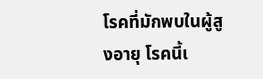โรคที่มักพบในผู้สูงอายุ โรคนี้เ